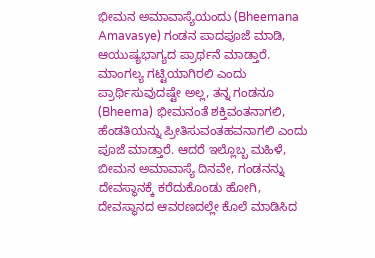ಭೀಮನ ಅಮಾವಾಸ್ಯೆಯಂದು (Bheemana Amavasye) ಗಂಡನ ಪಾದಪೂಜೆ ಮಾಡಿ, ಆಯುಷ್ಯಭಾಗ್ಯದ ಪ್ರಾರ್ಥನೆ ಮಾಡ್ತಾರೆ. ಮಾಂಗಲ್ಯ ಗಟ್ಟಿಯಾಗಿರಲಿ ಎಂದು ಪ್ರಾರ್ಥಿಸುವುದಷ್ಟೇ ಅಲ್ಲ, ತನ್ನ ಗಂಡನೂ (Bheema) ಭೀಮನಂತೆ ಶಕ್ತಿವಂತನಾಗಲಿ, ಹೆಂಡತಿಯನ್ನು ಪ್ರೀತಿಸುವಂತಹವನಾಗಲಿ ಎಂದು ಪೂಜೆ ಮಾಡ್ತಾರೆ. ಆದರೆ ಇಲ್ಲೊಬ್ಬ ಮಹಿಳೆ, ಬೀಮನ ಅಮಾವಾಸ್ಯೆ ದಿನವೇ, ಗಂಡನನ್ನು ದೇವಸ್ಥಾನಕ್ಕೆ ಕರೆದುಕೊಂಡು ಹೋಗಿ, ದೇವಸ್ಥಾನದ ಆವರಣದಲ್ಲೇ ಕೊಲೆ ಮಾಡಿಸಿದ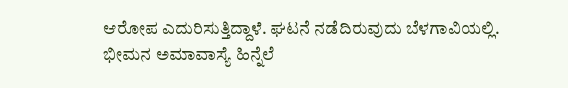ಆರೋಪ ಎದುರಿಸುತ್ತಿದ್ದಾಳೆ. ಘಟನೆ ನಡೆದಿರುವುದು ಬೆಳಗಾವಿಯಲ್ಲಿ.
ಭೀಮನ ಅಮಾವಾಸ್ಯೆ ಹಿನ್ನೆಲೆ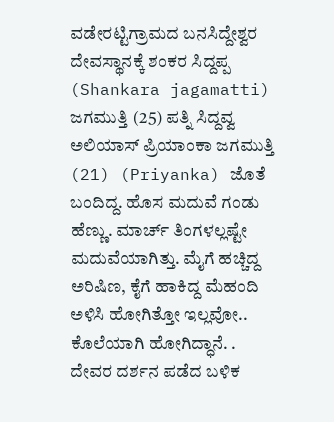ವಡೇರಟ್ಟಿಗ್ರಾಮದ ಬನಸಿದ್ದೇಶ್ವರ ದೇವಸ್ಥಾನಕ್ಕೆ ಶಂಕರ ಸಿದ್ದಪ್ಪ (Shankara jagamatti) ಜಗಮುತ್ತಿ (25) ಪತ್ನಿ ಸಿದ್ದವ್ವ ಅಲಿಯಾಸ್ ಪ್ರಿಯಾಂಕಾ ಜಗಮುತ್ತಿ (21) (Priyanka) ಜೊತೆ ಬಂದಿದ್ದ. ಹೊಸ ಮದುವೆ ಗಂಡು ಹೆಣ್ಣು. ಮಾರ್ಚ್ ತಿಂಗಳಲ್ಲಷ್ಟೇ ಮದುವೆಯಾಗಿತ್ತು. ಮೈಗೆ ಹಚ್ಚಿದ್ದ ಅರಿಷಿಣ, ಕೈಗೆ ಹಾಕಿದ್ದ ಮೆಹಂದಿ ಅಳಿಸಿ ಹೋಗಿತ್ತೋ ಇಲ್ಲವೋ.. ಕೊಲೆಯಾಗಿ ಹೋಗಿದ್ಧಾನೆ. . ದೇವರ ದರ್ಶನ ಪಡೆದ ಬಳಿಕ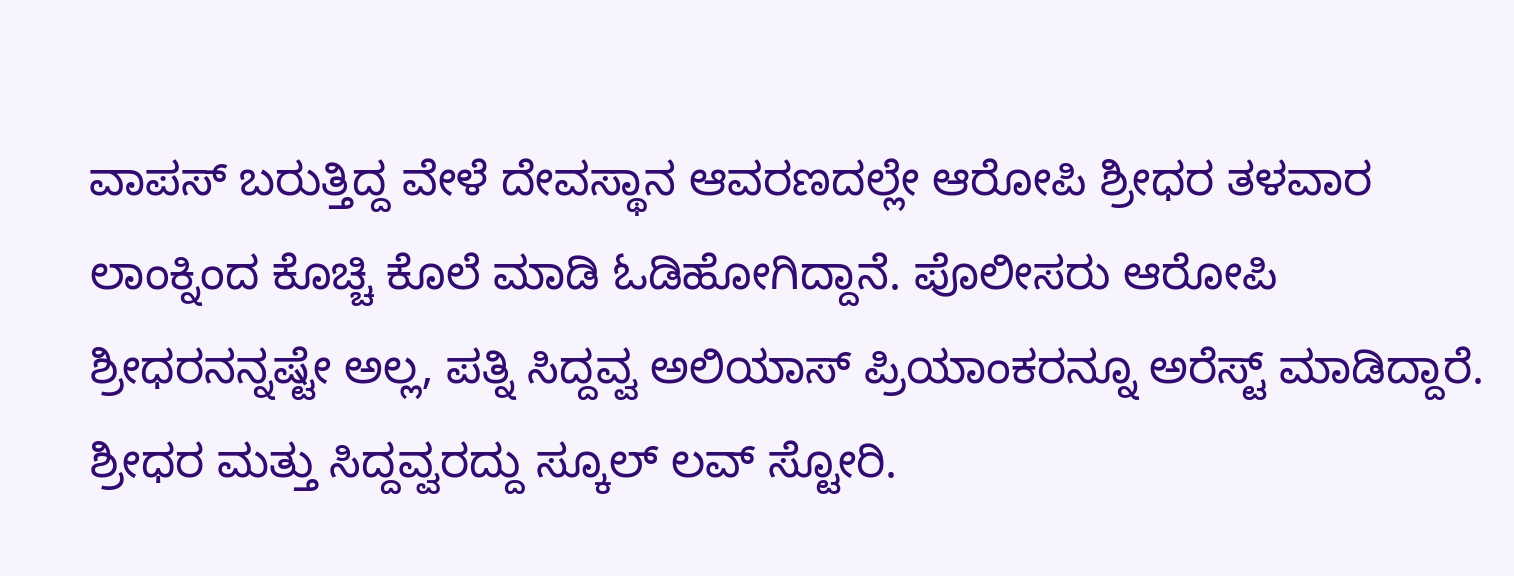ವಾಪಸ್ ಬರುತ್ತಿದ್ದ ವೇಳೆ ದೇವಸ್ಥಾನ ಆವರಣದಲ್ಲೇ ಆರೋಪಿ ಶ್ರೀಧರ ತಳವಾರ ಲಾಂಕ್ನಿಂದ ಕೊಚ್ಚಿ ಕೊಲೆ ಮಾಡಿ ಓಡಿಹೋಗಿದ್ದಾನೆ. ಪೊಲೀಸರು ಆರೋಪಿ ಶ್ರೀಧರನನ್ನಷ್ಟೇ ಅಲ್ಲ, ಪತ್ನಿ ಸಿದ್ದವ್ವ ಅಲಿಯಾಸ್ ಪ್ರಿಯಾಂಕರನ್ನೂ ಅರೆಸ್ಟ್ ಮಾಡಿದ್ದಾರೆ.
ಶ್ರೀಧರ ಮತ್ತು ಸಿದ್ದವ್ವರದ್ದು ಸ್ಕೂಲ್ ಲವ್ ಸ್ಟೋರಿ.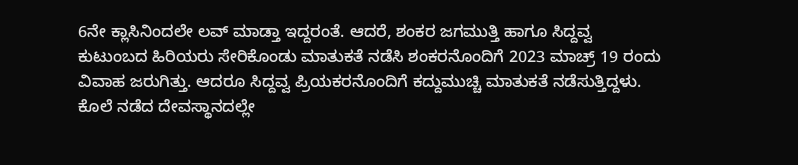6ನೇ ಕ್ಲಾಸಿನಿಂದಲೇ ಲವ್ ಮಾಡ್ತಾ ಇದ್ದರಂತೆ. ಆದರೆ, ಶಂಕರ ಜಗಮುತ್ತಿ ಹಾಗೂ ಸಿದ್ದವ್ವ ಕುಟುಂಬದ ಹಿರಿಯರು ಸೇರಿಕೊಂಡು ಮಾತುಕತೆ ನಡೆಸಿ ಶಂಕರನೊಂದಿಗೆ 2023 ಮಾಚ್ರ್ 19 ರಂದು ವಿವಾಹ ಜರುಗಿತ್ತು. ಆದರೂ ಸಿದ್ದವ್ವ ಪ್ರಿಯಕರನೊಂದಿಗೆ ಕದ್ದುಮುಚ್ಚಿ ಮಾತುಕತೆ ನಡೆಸುತ್ತಿದ್ದಳು. ಕೊಲೆ ನಡೆದ ದೇವಸ್ಥಾನದಲ್ಲೇ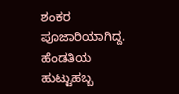ಶಂಕರ ಪೂಜಾರಿಯಾಗಿದ್ದ. ಹೆಂಡತಿಯ ಹುಟ್ಟುಹಬ್ಬ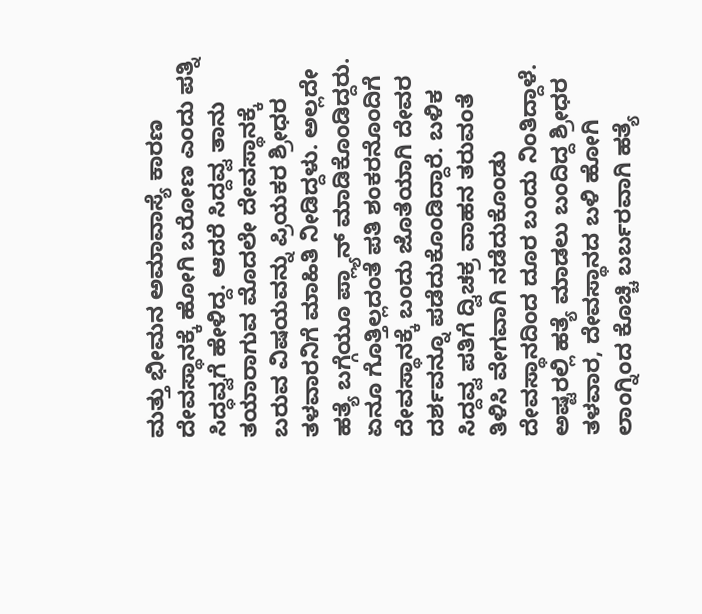ಮತ್ತು ಭೀಮನ ಅಮಾವಾಸ್ಯೆ ಕಾರಣ ದೇವಸ್ಥಾನಕ್ಕೆ ಹೋಗಿ ಬರೋಣ ಎಂದು ಪತ್ನಿ ಸಿದ್ಧವ್ವಗೆ ಹೇಳಿದ್ದ. ಆದರೆ ಸಿದ್ದವ್ವ ತಾನು ತಯಾರಾಗುವ ಮೊದಲೇ ದೇವಸ್ಥಾನಕ್ಕೆ ಬರುವ ವಿಷಯವನ್ನು ಪ್ರಿಯಕರ ಶ್ರೀಧರ ತಳವಾರನಿಗೆ ಮಾಹಿತಿ ನೀಡಿದ್ದಳು. ಅಲ್ಲದೇ ಹತ್ಯೆ ಬಗ್ಗೆಯೂ ಪ್ಲ್ಯಾನ್ ಮಾಡಿಕೊಂಡಿದ್ದರು. ಏನೂ ಗೊತ್ತಿಲ್ಲದಂತೆ ಪತಿ ಶಂಕರನೊಂದಿಗೆ ದೇವಸ್ಥಾನಕ್ಕೆ ಬಂದು ಜೊತೆಯಾಗಿ ದೇವರ ದರ್ಶವನ್ನೂ ಪಡೆದುಕೊಂಡಿದ್ದಾರೆ. ಬಳಿಕ ಸಿದ್ದವ್ವ ಪತಿಗೆ ದ್ವಿಚಕ್ರ ವಾಹನ ತರುವಂತೆ ತಿಳಿಸಿ ವೇಗವಾಗಿ ನಡೆದುಕೊಂಡು ದೇವಸ್ಥಾನದಿಂದ ದೂರ ಬಂದು ನಿಂತಿದ್ದಾಳೆ. ಅಷ್ಟರಲ್ಲಿ ಹತ್ಯೆ ಮಾಡಲು ಬಂದಿದ್ದ ಶ್ರೀಧರ ತಳವಾರ, ದೇವಸ್ಥಾನದ ಬಳಿ ಹೋಗಿ ಲಾಂಗ್ನಿಂದ ಕೊಚ್ಚಿ ಬರ್ಬರವಾಗಿ ಹತ್ಯೆ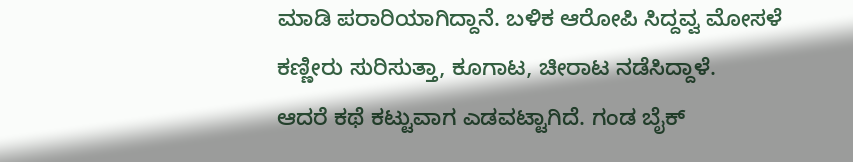ಮಾಡಿ ಪರಾರಿಯಾಗಿದ್ದಾನೆ. ಬಳಿಕ ಆರೋಪಿ ಸಿದ್ದವ್ವ ಮೋಸಳೆ ಕಣ್ಣೀರು ಸುರಿಸುತ್ತಾ, ಕೂಗಾಟ, ಚೀರಾಟ ನಡೆಸಿದ್ದಾಳೆ.
ಆದರೆ ಕಥೆ ಕಟ್ಟುವಾಗ ಎಡವಟ್ಟಾಗಿದೆ. ಗಂಡ ಬೈಕ್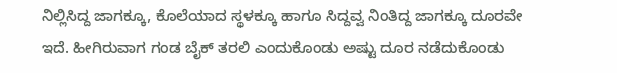ನಿಲ್ಲಿಸಿದ್ದ ಜಾಗಕ್ಕೂ, ಕೊಲೆಯಾದ ಸ್ಥಳಕ್ಕೂ ಹಾಗೂ ಸಿದ್ದವ್ವ ನಿಂತಿದ್ದ ಜಾಗಕ್ಕೂ ದೂರವೇ ಇದೆ. ಹೀಗಿರುವಾಗ ಗಂಡ ಬೈಕ್ ತರಲಿ ಎಂದುಕೊಂಡು ಅಷ್ಟು ದೂರ ನಡೆದುಕೊಂಡು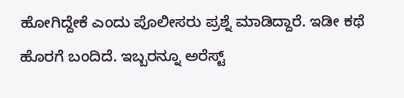ಹೋಗಿದ್ದೇಕೆ ಎಂದು ಪೊಲೀಸರು ಪ್ರಶ್ನೆ ಮಾಡಿದ್ದಾರೆ. ಇಡೀ ಕಥೆ ಹೊರಗೆ ಬಂದಿದೆ. ಇಬ್ಬರನ್ನೂ ಅರೆಸ್ಟ್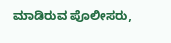ಮಾಡಿರುವ ಪೊಲೀಸರು,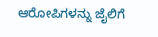ಆರೋಪಿಗಳನ್ನು ಜೈಲಿಗೆ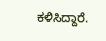ಕಳಿಸಿದ್ದಾರೆ.